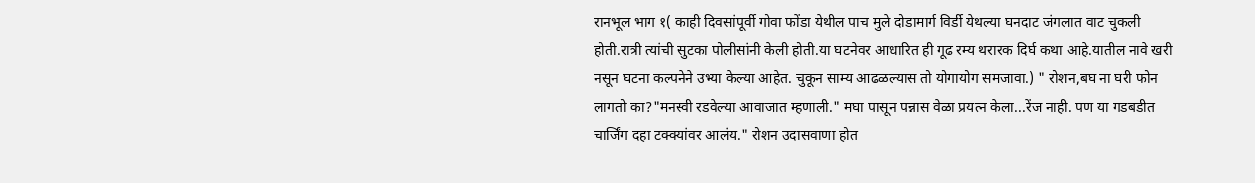रानभूल भाग १( काही दिवसांपूर्वी गोवा फोंडा येथील पाच मुले दोडामार्ग विर्डी येथल्या घनदाट जंगलात वाट चुकली होती.रात्री त्यांची सुटका पोलीसांनी केली होती.या घटनेवर आधारित ही गूढ रम्य थरारक दिर्घ कथा आहे.यातील नावे खरी नसून घटना कल्पनेने उभ्या केल्या आहेत. चुकून साम्य आढळल्यास तो योगायोग समजावा.) " रोशन,बघ ना घरी फोन लागतो का?"मनस्वी रडवेल्या आवाजात म्हणाली." मघा पासून पन्नास वेळा प्रयत्न केला...रेंज नाही. पण या गडबडीत चार्जिंग दहा टक्क्यांवर आलंय." रोशन उदासवाणा होत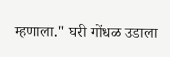म्हणाला." घरी गोंधळ उडाला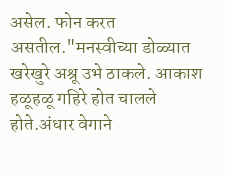असेल. फोन करत असतील."मनस्वीच्या डोळ्यात खरेखुरे अश्रू उभे ठाकले. आकाश हळूहळू गहिरे होत चालले होते.अंधार वेगाने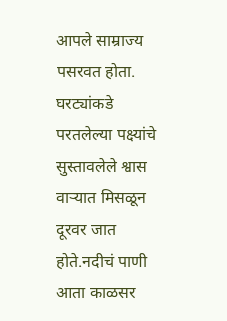आपले साम्राज्य पसरवत होता. घरट्यांकडे परतलेल्या पक्ष्यांचे सुस्तावलेले श्वास वाऱ्यात मिसळून दूरवर जात होते.नदीचं पाणी आता काळसर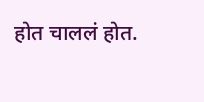होत चाललं होत.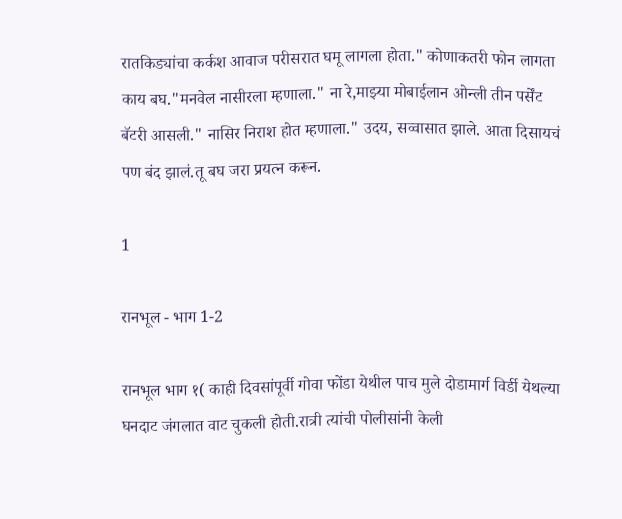रातकिड्यांचा कर्कश आवाज परीसरात घमू लागला होता." कोणाकतरी फोन लागता काय बघ."मनवेल नासीरला म्हणाला." ना रे,माझ्या मोबाईलान ओन्ली तीन पर्सेंट बॅटरी आसली." नासिर निराश होत म्हणाला." उदय, सव्वासात झाले. आता दिसायचं पण बंद झालं.तू बघ जरा प्रयत्न करून.

1

रानभूल - भाग 1-2

रानभूल भाग १( काही दिवसांपूर्वी गोवा फोंडा येथील पाच मुले दोडामार्ग विर्डी येथल्या घनदाट जंगलात वाट चुकली होती.रात्री त्यांची पोलीसांनी केली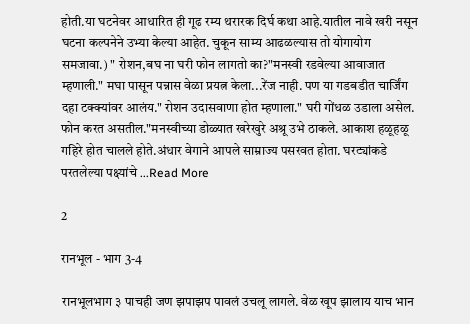होती.या घटनेवर आधारित ही गूढ रम्य थरारक दिर्घ कथा आहे.यातील नावे खरी नसून घटना कल्पनेने उभ्या केल्या आहेत. चुकून साम्य आढळल्यास तो योगायोग समजावा.) " रोशन,बघ ना घरी फोन लागतो का?"मनस्वी रडवेल्या आवाजात म्हणाली." मघा पासून पन्नास वेळा प्रयत्न केला...रेंज नाही. पण या गडबडीत चार्जिंग दहा टक्क्यांवर आलंय." रोशन उदासवाणा होत म्हणाला." घरी गोंधळ उडाला असेल. फोन करत असतील."मनस्वीच्या डोळ्यात खरेखुरे अश्रू उभे ठाकले. आकाश हळूहळू गहिरे होत चालले होते.अंधार वेगाने आपले साम्राज्य पसरवत होता. घरट्यांकडे परतलेल्या पक्ष्यांचे ...Read More

2

रानभूल - भाग 3-4

रानभूलभाग ३ पाचही जण झपाझप पावलं उचलू लागले. वेळ खूप झालाय याच भान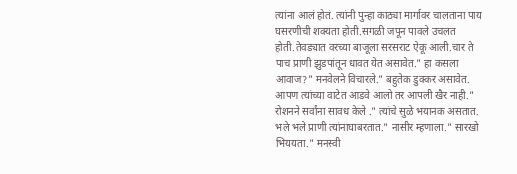त्यांना आलं होतं. त्यांनी पुन्हा काठ्या मार्गावर चालताना पाय घसरणीची शक्यता होती.सगळी जपून पावले उचलत होती.तेवड्यात वरच्या बाजूला सरसराट ऐकू आली.चार ते पाच प्राणी झुडपांतून धावत येत असावेत." हा कसला आवाज?" मनवेलने विचारले." बहुतेक डुक्कर असावेत. आपण त्यांच्या वाटेत आडवे आलो तर आपली खैर नाही." रोशनने सर्वांना सावध केले ." त्यांचे सुळे भयानक असतात. भले भले प्राणी त्यांनाघाबरतात." नासीर म्हणाला." सारखो भिययता." मनस्वी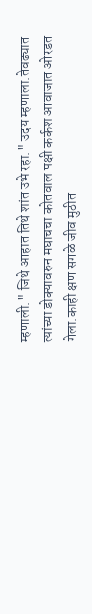म्हणाली." जिथे आहात तिथे शांत उभे रहा." उदय म्हणाला.तेवढ्यात त्यांच्या डोक्यावरुन मघाचचा कोतवाल पक्षी कर्कश आवाजात ओरडत गेला.काही क्षण सगळे जीव मुठीत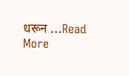धरून ...Read More